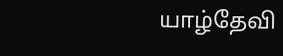யாழ்தேவி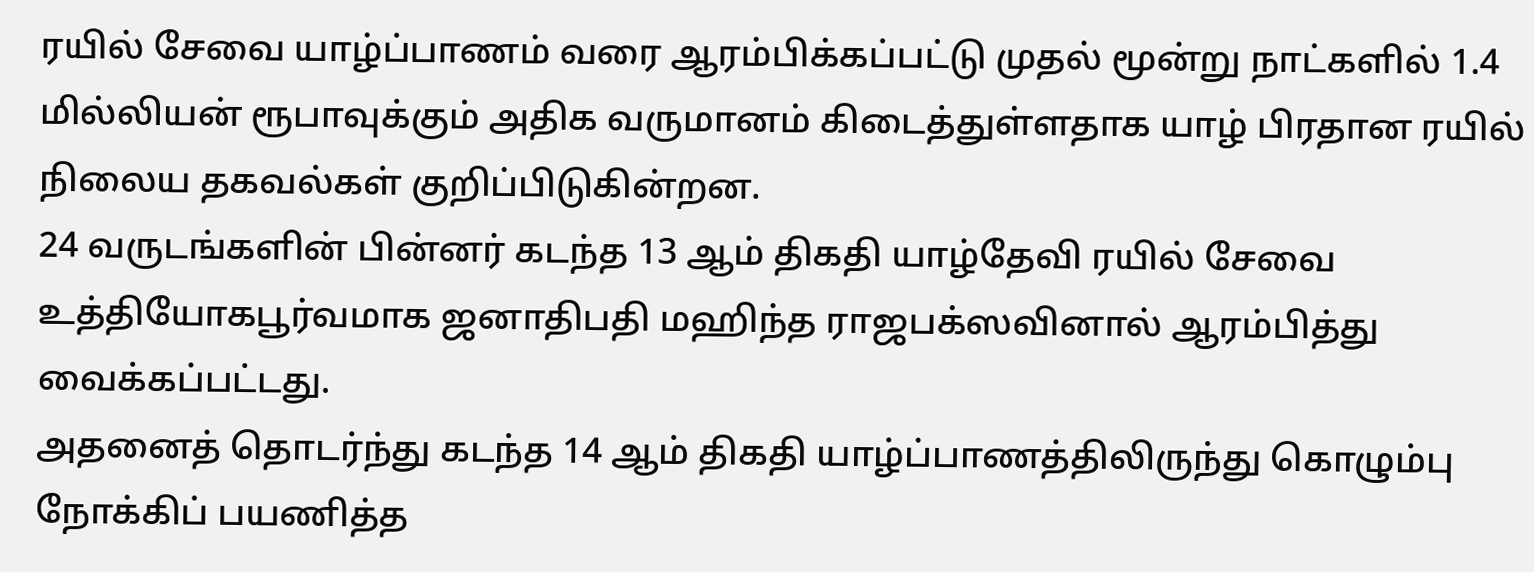ரயில் சேவை யாழ்ப்பாணம் வரை ஆரம்பிக்கப்பட்டு முதல் மூன்று நாட்களில் 1.4 மில்லியன் ரூபாவுக்கும் அதிக வருமானம் கிடைத்துள்ளதாக யாழ் பிரதான ரயில் நிலைய தகவல்கள் குறிப்பிடுகின்றன.
24 வருடங்களின் பின்னர் கடந்த 13 ஆம் திகதி யாழ்தேவி ரயில் சேவை உத்தியோகபூர்வமாக ஜனாதிபதி மஹிந்த ராஜபக்ஸவினால் ஆரம்பித்து வைக்கப்பட்டது.
அதனைத் தொடர்ந்து கடந்த 14 ஆம் திகதி யாழ்ப்பாணத்திலிருந்து கொழும்பு நோக்கிப் பயணித்த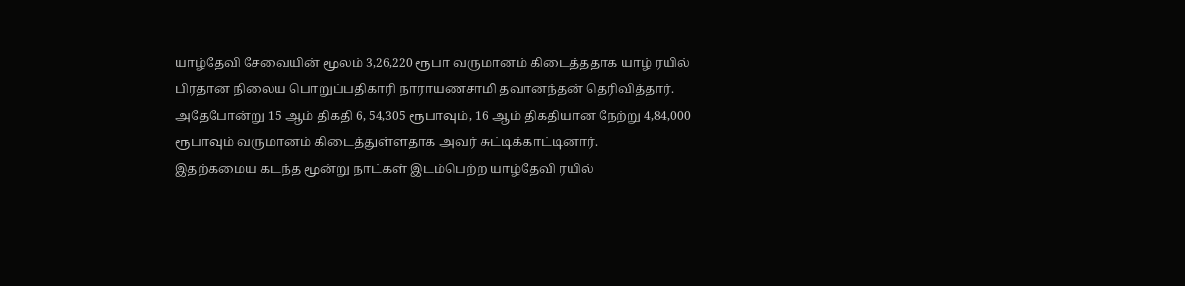யாழ்தேவி சேவையின் மூலம் 3,26,220 ரூபா வருமானம் கிடைத்ததாக யாழ் ரயில் பிரதான நிலைய பொறுப்பதிகாரி நாராயணசாமி தவானந்தன் தெரிவித்தார்.
அதேபோன்று 15 ஆம் திகதி 6, 54,305 ரூபாவும், 16 ஆம் திகதியான நேற்று 4,84,000 ரூபாவும் வருமானம் கிடைத்துள்ளதாக அவர் சுட்டிக்காட்டினார்.
இதற்கமைய கடந்த மூன்று நாட்கள் இடம்பெற்ற யாழ்தேவி ரயில்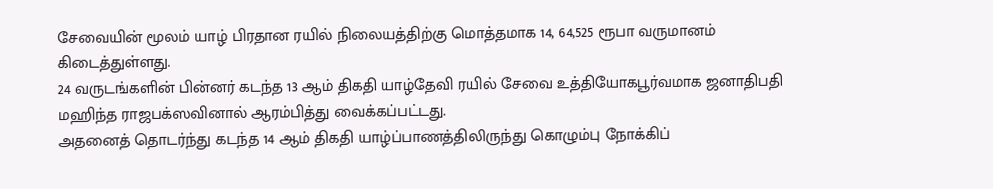சேவையின் மூலம் யாழ் பிரதான ரயில் நிலையத்திற்கு மொத்தமாக 14, 64,525 ரூபா வருமானம் கிடைத்துள்ளது.
24 வருடங்களின் பின்னர் கடந்த 13 ஆம் திகதி யாழ்தேவி ரயில் சேவை உத்தியோகபூர்வமாக ஜனாதிபதி மஹிந்த ராஜபக்ஸவினால் ஆரம்பித்து வைக்கப்பட்டது.
அதனைத் தொடர்ந்து கடந்த 14 ஆம் திகதி யாழ்ப்பாணத்திலிருந்து கொழும்பு நோக்கிப்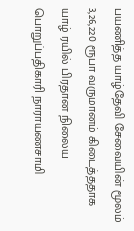பயணித்த யாழ்தேவி சேவையின் மூலம் 3,26,220 ரூபா வருமானம் கிடைத்ததாக யாழ் ரயில் பிரதான நிலைய பொறுப்பதிகாரி நாராயணசாமி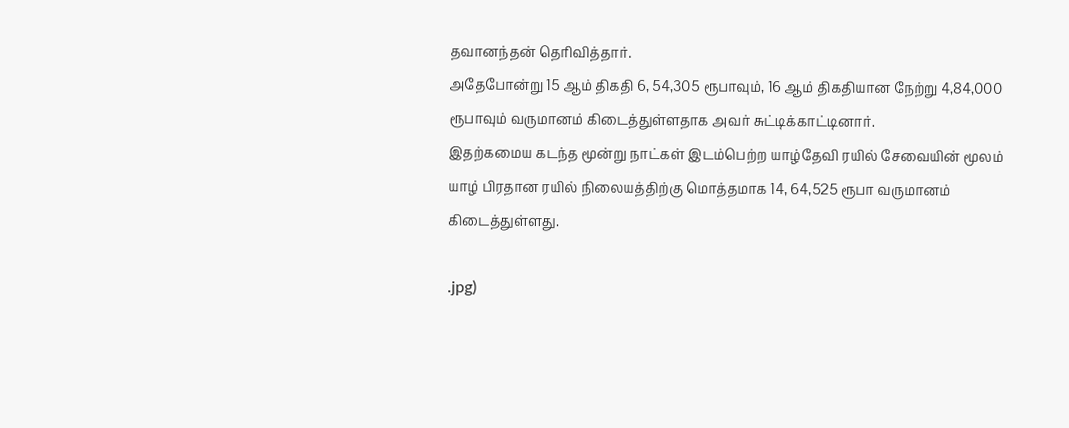தவானந்தன் தெரிவித்தார்.
அதேபோன்று 15 ஆம் திகதி 6, 54,305 ரூபாவும், 16 ஆம் திகதியான நேற்று 4,84,000 ரூபாவும் வருமானம் கிடைத்துள்ளதாக அவர் சுட்டிக்காட்டினார்.
இதற்கமைய கடந்த மூன்று நாட்கள் இடம்பெற்ற யாழ்தேவி ரயில் சேவையின் மூலம் யாழ் பிரதான ரயில் நிலையத்திற்கு மொத்தமாக 14, 64,525 ரூபா வருமானம் கிடைத்துள்ளது.

.jpg)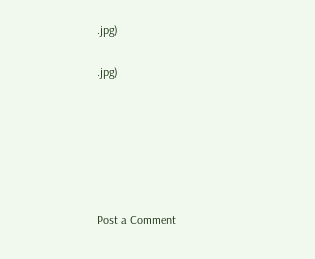.jpg)

.jpg)






Post a Comment